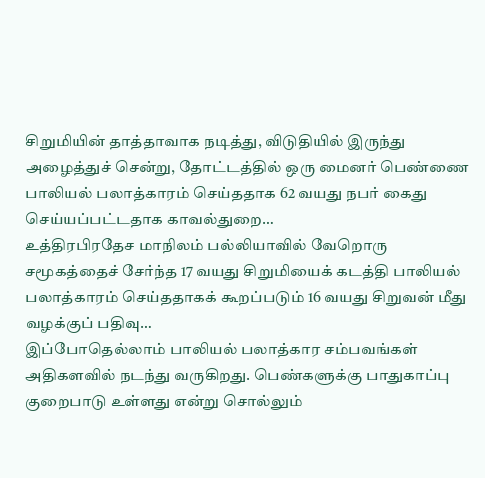சிறுமியின் தாத்தாவாக நடித்து, விடுதியில் இருந்து அழைத்துச் சென்று, தோட்டத்தில் ஒரு மைனர் பெண்ணை பாலியல் பலாத்காரம் செய்ததாக 62 வயது நபர் கைது செய்யப்பட்டதாக காவல்துறை…
உத்திரபிரதேச மாநிலம் பல்லியாவில் வேறொரு சமூகத்தைச் சேர்ந்த 17 வயது சிறுமியைக் கடத்தி பாலியல் பலாத்காரம் செய்ததாகக் கூறப்படும் 16 வயது சிறுவன் மீது வழக்குப் பதிவு…
இப்போதெல்லாம் பாலியல் பலாத்கார சம்பவங்கள் அதிகளவில் நடந்து வருகிறது. பெண்களுக்கு பாதுகாப்பு குறைபாடு உள்ளது என்று சொல்லும்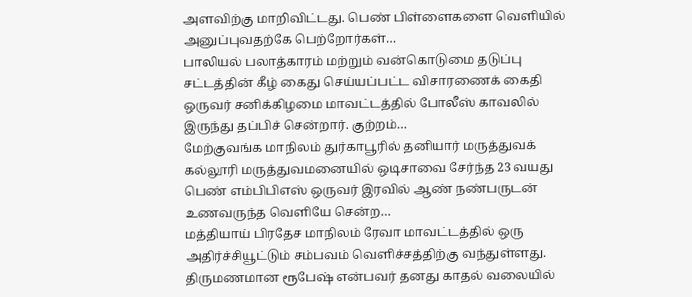அளவிற்கு மாறிவிட்டது. பெண் பிள்ளைகளை வெளியில் அனுப்புவதற்கே பெற்றோர்கள்…
பாலியல் பலாத்காரம் மற்றும் வன்கொடுமை தடுப்பு சட்டத்தின் கீழ் கைது செய்யப்பட்ட விசாரணைக் கைதி ஒருவர் சனிக்கிழமை மாவட்டத்தில் போலீஸ் காவலில் இருந்து தப்பிச் சென்றார். குற்றம்…
மேற்குவங்க மாநிலம் துர்காபூரில் தனியார் மருத்துவக் கல்லூரி மருத்துவமனையில் ஒடிசாவை சேர்ந்த 23 வயது பெண் எம்பிபிஎஸ் ஒருவர் இரவில் ஆண் நண்பருடன் உணவருந்த வெளியே சென்ற…
மத்தியாய் பிரதேச மாநிலம் ரேவா மாவட்டத்தில் ஒரு அதிர்ச்சியூட்டும் சம்பவம் வெளிச்சத்திற்கு வந்துள்ளது. திருமணமான ரூபேஷ் என்பவர் தனது காதல் வலையில்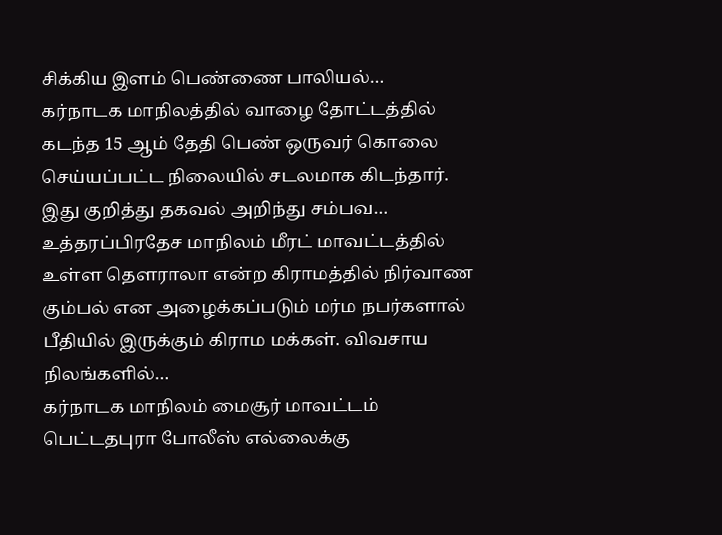சிக்கிய இளம் பெண்ணை பாலியல்…
கர்நாடக மாநிலத்தில் வாழை தோட்டத்தில் கடந்த 15 ஆம் தேதி பெண் ஒருவர் கொலை செய்யப்பட்ட நிலையில் சடலமாக கிடந்தார். இது குறித்து தகவல் அறிந்து சம்பவ…
உத்தரப்பிரதேச மாநிலம் மீரட் மாவட்டத்தில் உள்ள தௌராலா என்ற கிராமத்தில் நிர்வாண கும்பல் என அழைக்கப்படும் மர்ம நபர்களால் பீதியில் இருக்கும் கிராம மக்கள். விவசாய நிலங்களில்…
கர்நாடக மாநிலம் மைசூர் மாவட்டம் பெட்டதபுரா போலீஸ் எல்லைக்கு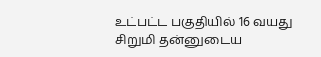உட்பட்ட பகுதியில் 16 வயது சிறுமி தன்னுடைய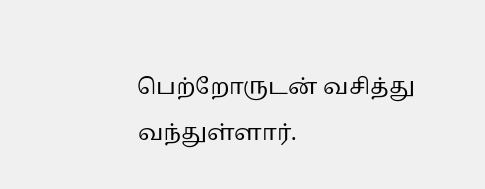பெற்றோருடன் வசித்து வந்துள்ளார்.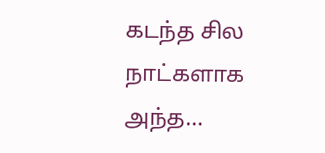கடந்த சில நாட்களாக அந்த…